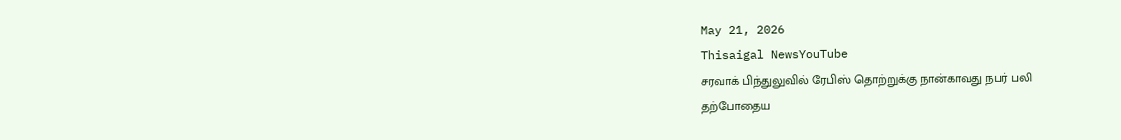May 21, 2026
Thisaigal NewsYouTube
சரவாக் பிந்துலுவில் ரேபிஸ் தொற்றுக்கு நான்காவது நபர் பலி
தற்போதைய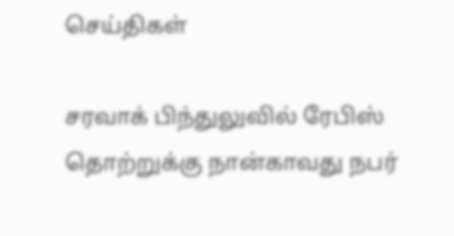செய்திகள்

சரவாக் பிந்துலுவில் ரேபிஸ் தொற்றுக்கு நான்காவது நபர்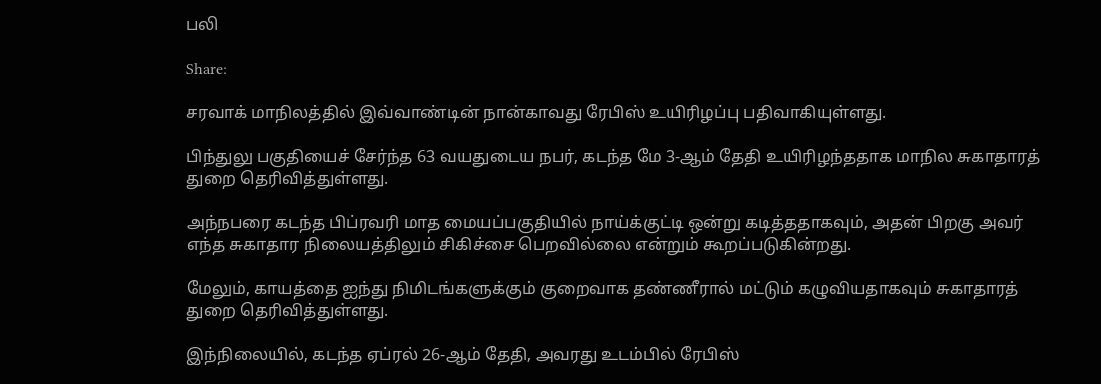பலி

Share:

சரவாக் மாநிலத்தில் இவ்வாண்டின் நான்காவது ரேபிஸ் உயிரிழப்பு பதிவாகியுள்ளது.

பிந்துலு பகுதியைச் சேர்ந்த 63 வயதுடைய நபர், கடந்த மே 3-ஆம் தேதி உயிரிழந்ததாக மாநில சுகாதாரத் துறை தெரிவித்துள்ளது.

அந்நபரை கடந்த பிப்ரவரி மாத மையப்பகுதியில் நாய்க்குட்டி ஒன்று கடித்ததாகவும், அதன் பிறகு அவர் எந்த சுகாதார நிலையத்திலும் சிகிச்சை பெறவில்லை என்றும் கூறப்படுகின்றது.

மேலும், காயத்தை ஐந்து நிமிடங்களுக்கும் குறைவாக தண்ணீரால் மட்டும் கழுவியதாகவும் சுகாதாரத் துறை தெரிவித்துள்ளது.

இந்நிலையில், கடந்த ஏப்ரல் 26-ஆம் தேதி, அவரது உடம்பில் ரேபிஸ்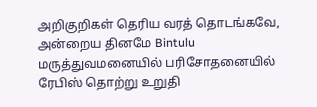அறிகுறிகள் தெரிய வரத் தொடங்கவே, அன்றைய தினமே Bintulu மருத்துவமனையில் பரிசோதனையில் ரேபிஸ் தொற்று உறுதி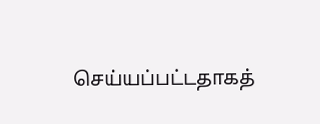செய்யப்பட்டதாகத்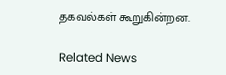தகவல்கள் கூறுகின்றன.

Related News